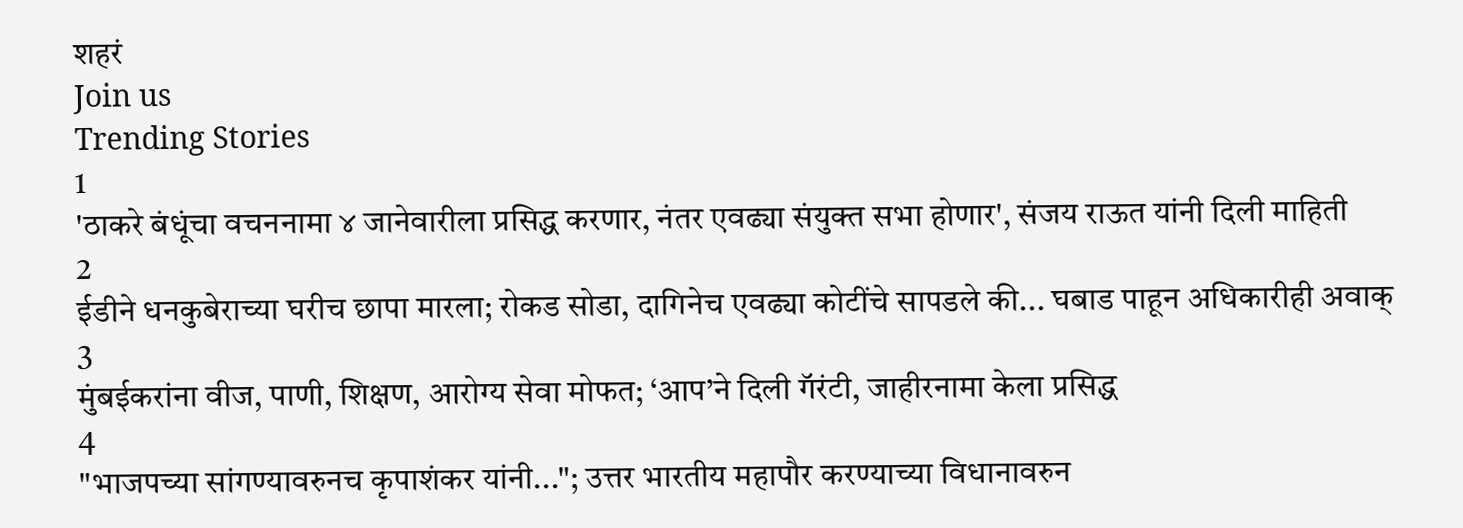शहरं
Join us
Trending Stories
1
'ठाकरे बंधूंचा वचननामा ४ जानेवारीला प्रसिद्ध करणार, नंतर एवढ्या संयुक्त सभा होणार', संजय राऊत यांनी दिली माहिती
2
ईडीने धनकुबेराच्या घरीच छापा मारला; रोकड सोडा, दागिनेच एवढ्या कोटींचे सापडले की... घबाड पाहून अधिकारीही अवाक्
3
मुंबईकरांना वीज, पाणी, शिक्षण, आरोग्य सेवा मोफत; ‘आप’ने दिली गॅरंटी, जाहीरनामा केला प्रसिद्ध
4
"भाजपच्या सांगण्यावरुनच कृपाशंकर यांनी..."; उत्तर भारतीय महापौर करण्याच्या विधानावरुन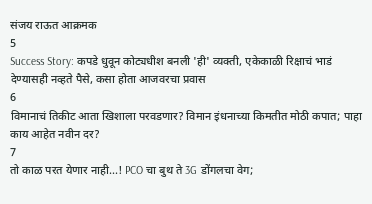संजय राऊत आक्रमक
5
Success Story: कपडे धुवून कोट्यधीश बनली 'ही' व्यक्ती, एकेकाळी रिक्षाचं भाडं देण्यासही नव्हते पैसे, कसा होता आजवरचा प्रवास
6
विमानाचं तिकीट आता खिशाला परवडणार? विमान इंधनाच्या किमतीत मोठी कपात; पाहा काय आहेत नवीन दर?
7
तो काळ परत येणार नाही...! PCO चा बुथ ते 3G डोंगलचा वेग;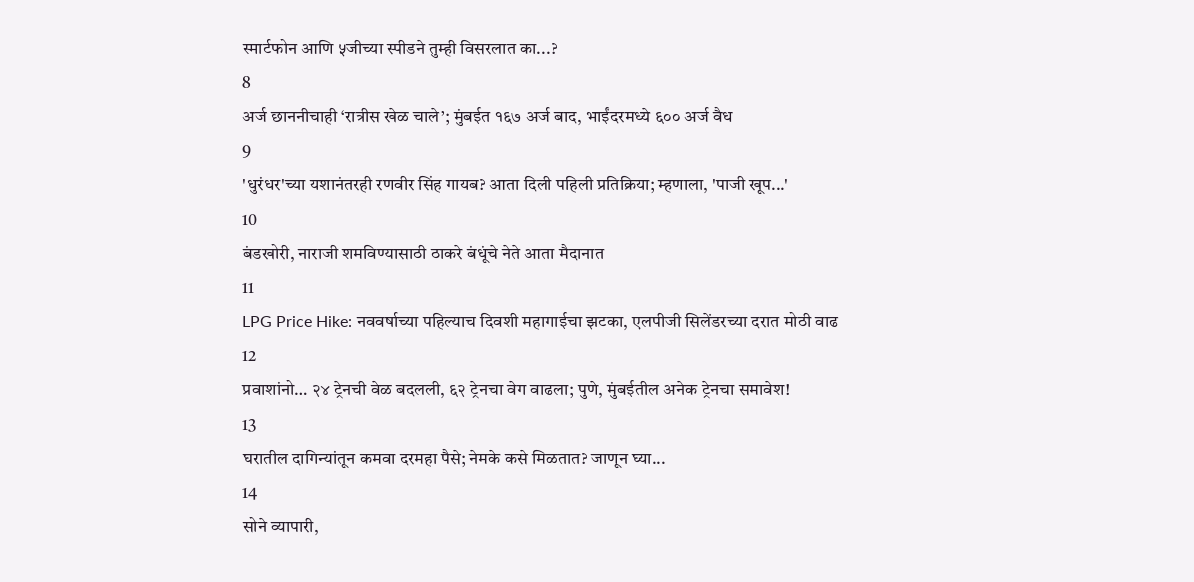स्मार्टफोन आणि ५जीच्या स्पीडने तुम्ही विसरलात का...?
8
अर्ज छाननीचाही ‘रात्रीस खेळ चाले’; मुंबईत १६७ अर्ज बाद, भाईंदरमध्ये ६०० अर्ज वैध
9
'धुरंधर'च्या यशानंतरही रणवीर सिंह गायब? आता दिली पहिली प्रतिक्रिया; म्हणाला, 'पाजी खूप...'
10
बंडखोरी, नाराजी शमविण्यासाठी ठाकरे बंधूंचे नेते आता मैदानात
11
LPG Price Hike: नववर्षाच्या पहिल्याच दिवशी महागाईचा झटका, एलपीजी सिलेंडरच्या दरात मोठी वाढ
12
प्रवाशांनो… २४ ट्रेनची वेळ बदलली, ६२ ट्रेनचा वेग वाढला; पुणे, मुंबईतील अनेक ट्रेनचा समावेश!
13
घरातील दागिन्यांतून कमवा दरमहा पैसे; नेमके कसे मिळतात? जाणून घ्या...
14
सोने व्यापारी,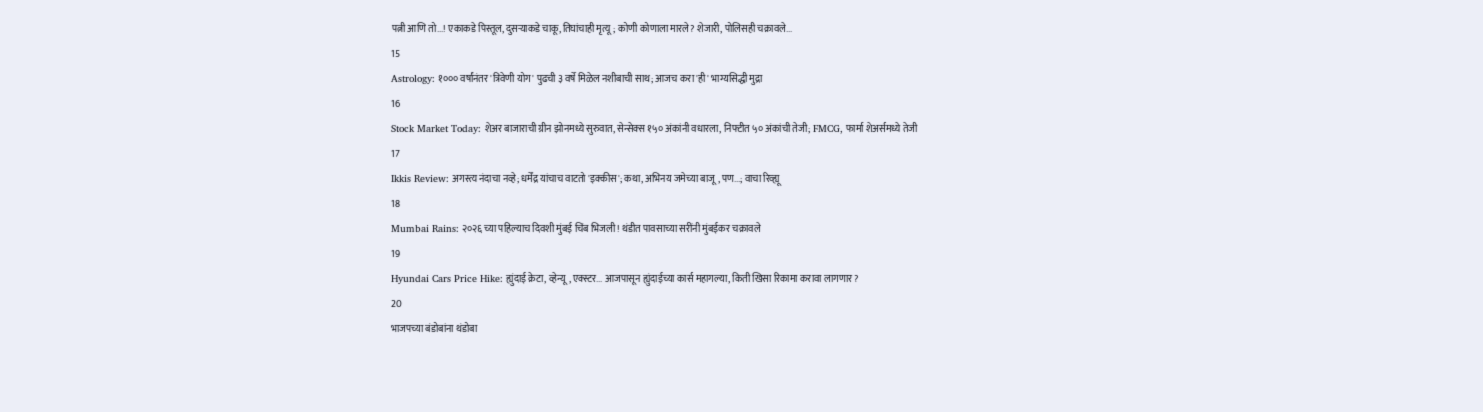पत्नी आणि तो...! एकाकडे पिस्तूल, दुसऱ्याकडे चाकू, तिघांचाही मृत्यू; कोणी कोणाला मारले? शेजारी, पोलिसही चक्रावले...
15
Astrology: १००० वर्षांनंतर 'त्रिवेणी योग' पुढची ३ वर्षे मिळेल नशीबाची साथ; आजच करा 'ही' भाग्यसिद्धी मुद्रा
16
Stock Market Today: शेअर बाजाराची ग्रीन झोनमध्ये सुरुवात, सेन्सेक्स १५० अंकांनी वधारला, निफ्टीत ५० अंकांची तेजी; FMCG, फार्मा शेअर्समध्ये तेजी
17
Ikkis Review: अगस्त्य नंदाचा नव्हे; धर्मेंद्र यांचाच वाटतो 'इक्कीस'; कथा, अभिनय जमेच्या बाजू, पण...; वाचा रिव्ह्यू
18
Mumbai Rains: २०२६ च्या पहिल्याच दिवशी मुंबई चिंब भिजली! थंडीत पावसाच्या सरींनी मुंबईकर चक्रावले
19
Hyundai Cars Price Hike: ह्युंदाई क्रेटा, व्हेन्यू, एक्स्टर... आजपासून ह्युंदाईच्या कार्स महागल्या, किती खिसा रिकामा करावा लागणार?
20
भाजपच्या बंडोबांना थंडोबा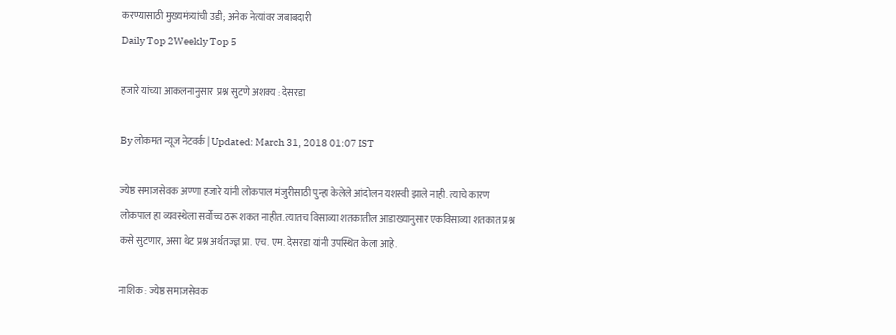करण्यासाठी मुख्यमंत्र्यांची उडी; अनेक नेत्यांवर जबाबदारी
Daily Top 2Weekly Top 5

हजारे यांच्या आकलनानुसार  प्रश्न सुटणे अशक्य : देसरडा

By लोकमत न्यूज नेटवर्क | Updated: March 31, 2018 01:07 IST

ज्येष्ठ समाजसेवक अण्णा हजारे यांनी लोकपाल मंजुरीसाठी पुन्हा केलेले आंदोलन यशस्वी झाले नाही. त्याचे कारण लोकपाल हा व्यवस्थेला सर्वोच्च ठरू शकत नाहीत. त्यातच विसाव्या शतकातील आडाख्यानुसार एकविसाव्या शतकात प्रश्न कसे सुटणार, असा थेट प्रश्न अर्थतज्ज्ञ प्रा. एच. एम. देसरडा यांनी उपस्थित केला आहे.

नाशिक : ज्येष्ठ समाजसेवक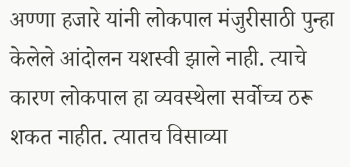अण्णा हजारे यांनी लोकपाल मंजुरीसाठी पुन्हा केलेले आंदोलन यशस्वी झाले नाही. त्याचे कारण लोकपाल हा व्यवस्थेला सर्वोच्च ठरू शकत नाहीत. त्यातच विसाव्या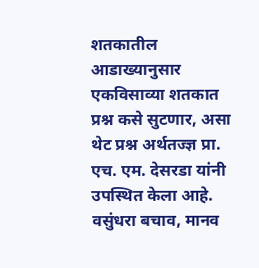शतकातील आडाख्यानुसार एकविसाव्या शतकात प्रश्न कसे सुटणार, असा थेट प्रश्न अर्थतज्ज्ञ प्रा. एच. एम. देसरडा यांनी उपस्थित केला आहे.  वसुंधरा बचाव, मानव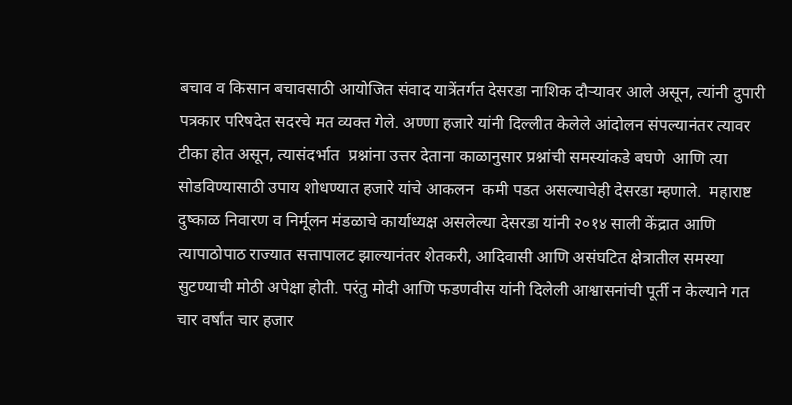बचाव व किसान बचावसाठी आयोजित संवाद यात्रेंतर्गत देसरडा नाशिक दौऱ्यावर आले असून, त्यांनी दुपारी पत्रकार परिषदेत सदरचे मत व्यक्त गेले. अण्णा हजारे यांनी दिल्लीत केलेले आंदोलन संपल्यानंतर त्यावर टीका होत असून, त्यासंदर्भात  प्रश्नांना उत्तर देताना काळानुसार प्रश्नांची समस्यांकडे बघणे  आणि त्या सोडविण्यासाठी उपाय शोधण्यात हजारे यांचे आकलन  कमी पडत असल्याचेही देसरडा म्हणाले.  महाराष्ट दुष्काळ निवारण व निर्मूलन मंडळाचे कार्याध्यक्ष असलेल्या देसरडा यांनी २०१४ साली केंद्रात आणि त्यापाठोपाठ राज्यात सत्तापालट झाल्यानंतर शेतकरी, आदिवासी आणि असंघटित क्षेत्रातील समस्या सुटण्याची मोठी अपेक्षा होती. परंतु मोदी आणि फडणवीस यांनी दिलेली आश्वासनांची पूर्ती न केल्याने गत चार वर्षांत चार हजार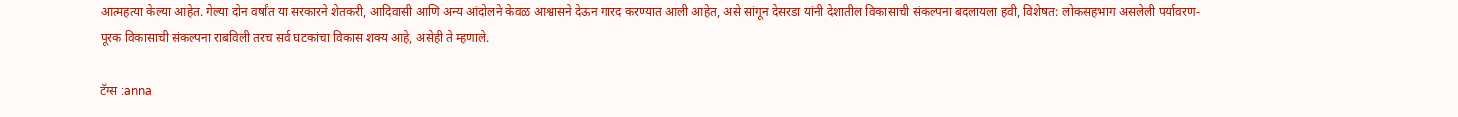आत्महत्या केल्या आहेत. गेल्या दोन वर्षांत या सरकारने शेतकरी, आदिवासी आणि अन्य आंदोलने केवळ आश्वासने देऊन गारद करण्यात आली आहेत, असे सांगून देसरडा यांनी देशातील विकासाची संकल्पना बदलायला हवी, विशेषत: लोकसहभाग असलेली पर्यावरण-पूरक विकासाची संकल्पना राबविली तरच सर्व घटकांचा विकास शक्य आहे, असेही ते म्हणाले.

टॅग्स :anna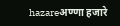hazareअण्णा हजारे